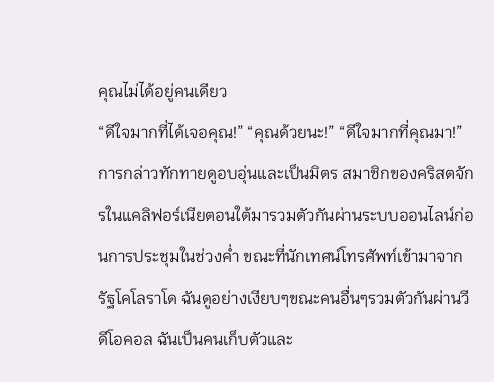คุณไม่ได้อยู่คนเดียว
“ดีใจมากที่ได้เจอคุณ!” “คุณด้วยนะ!” “ดีใจมากที่คุณมา!” การกล่าวทักทายดูอบอุ่นและเป็นมิตร สมาชิกของคริสตจักรในแคลิฟอร์เนียตอนใต้มารวมตัวกันผ่านระบบออนไลน์ก่อนการประชุมในช่วงค่ำ ขณะที่นักเทศน์โทรศัพท์เข้ามาจากรัฐโคโลราโด ฉันดูอย่างเงียบๆขณะคนอื่นๆรวมตัวกันผ่านวีดีโอคอล ฉันเป็นคนเก็บตัวและ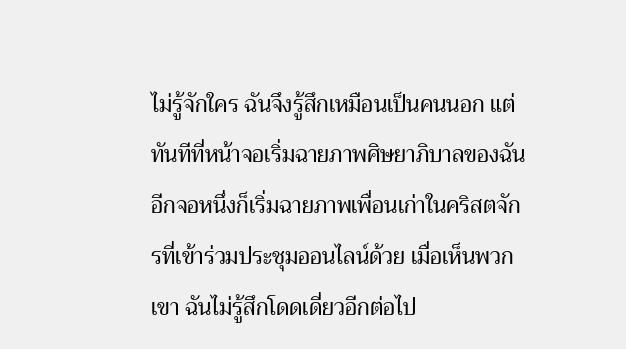ไม่รู้จักใคร ฉันจึงรู้สึกเหมือนเป็นคนนอก แต่ทันทีที่หน้าจอเริ่มฉายภาพศิษยาภิบาลของฉัน อีกจอหนึ่งก็เริ่มฉายภาพเพื่อนเก่าในคริสตจักรที่เข้าร่วมประชุมออนไลน์ด้วย เมื่อเห็นพวกเขา ฉันไม่รู้สึกโดดเดี่ยวอีกต่อไป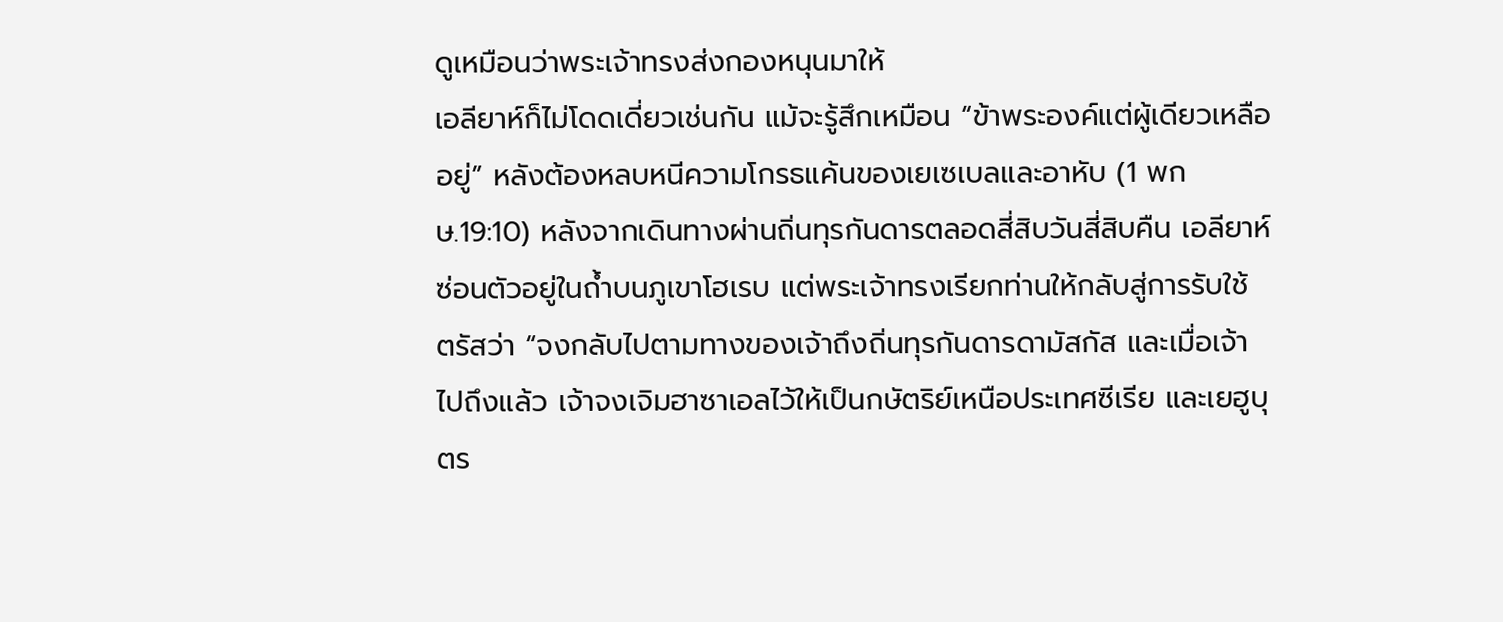ดูเหมือนว่าพระเจ้าทรงส่งกองหนุนมาให้
เอลียาห์ก็ไม่โดดเดี่ยวเช่นกัน แม้จะรู้สึกเหมือน “ข้าพระองค์แต่ผู้เดียวเหลืออยู่” หลังต้องหลบหนีความโกรธแค้นของเยเซเบลและอาหับ (1 พกษ.19:10) หลังจากเดินทางผ่านถิ่นทุรกันดารตลอดสี่สิบวันสี่สิบคืน เอลียาห์ซ่อนตัวอยู่ในถ้ำบนภูเขาโฮเรบ แต่พระเจ้าทรงเรียกท่านให้กลับสู่การรับใช้ ตรัสว่า “จงกลับไปตามทางของเจ้าถึงถิ่นทุรกันดารดามัสกัส และเมื่อเจ้าไปถึงแล้ว เจ้าจงเจิมฮาซาเอลไว้ให้เป็นกษัตริย์เหนือประเทศซีเรีย และเยฮูบุตร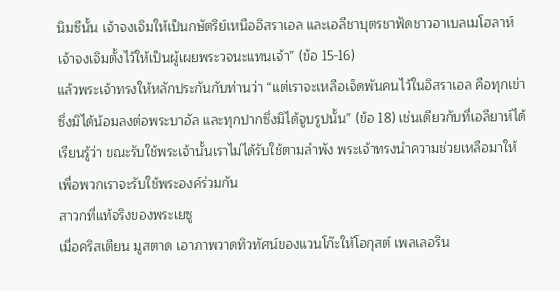นิมซีนั้น เจ้าจงเจิมให้เป็นกษัตริย์เหนืออิสราเอล และเอลีชาบุตรชาฟัดชาวอาเบลเมโฮลาห์ เจ้าจงเจิมตั้งไว้ให้เป็นผู้เผยพระวจนะแทนเจ้า” (ข้อ 15-16)
แล้วพระเจ้าทรงให้หลักประกันกับท่านว่า “แต่เราจะเหลือเจ็ดพันคนไว้ในอิสราเอล คือทุกเข่าซึ่งมิได้น้อมลงต่อพระบาอัล และทุกปากซึ่งมิได้จูบรูปนั้น” (ข้อ 18) เช่นเดียวกับที่เอลียาห์ได้เรียนรู้ว่า ขณะรับใช้พระเจ้านั้นเราไม่ได้รับใช้ตามลำพัง พระเจ้าทรงนำความช่วยเหลือมาให้ เพื่อพวกเราจะรับใช้พระองค์ร่วมกัน
สาวกที่แท้จริงของพระเยซู
เมื่อคริสเตียน มูสตาด เอาภาพวาดทิวทัศน์ของแวนโก๊ะให้โอกุสต์ เพลเลอริน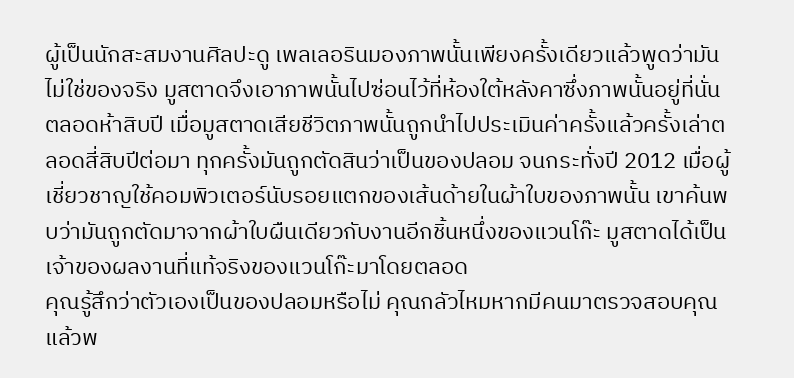ผู้เป็นนักสะสมงานศิลปะดู เพลเลอรินมองภาพนั้นเพียงครั้งเดียวแล้วพูดว่ามันไม่ใช่ของจริง มูสตาดจึงเอาภาพนั้นไปซ่อนไว้ที่ห้องใต้หลังคาซึ่งภาพนั้นอยู่ที่นั่นตลอดห้าสิบปี เมื่อมูสตาดเสียชีวิตภาพนั้นถูกนำไปประเมินค่าครั้งแล้วครั้งเล่าตลอดสี่สิบปีต่อมา ทุกครั้งมันถูกตัดสินว่าเป็นของปลอม จนกระทั่งปี 2012 เมื่อผู้เชี่ยวชาญใช้คอมพิวเตอร์นับรอยแตกของเส้นด้ายในผ้าใบของภาพนั้น เขาค้นพบว่ามันถูกตัดมาจากผ้าใบผืนเดียวกับงานอีกชิ้นหนึ่งของแวนโก๊ะ มูสตาดได้เป็นเจ้าของผลงานที่แท้จริงของแวนโก๊ะมาโดยตลอด
คุณรู้สึกว่าตัวเองเป็นของปลอมหรือไม่ คุณกลัวไหมหากมีคนมาตรวจสอบคุณแล้วพ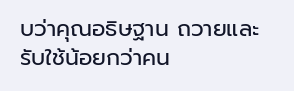บว่าคุณอธิษฐาน ถวายและรับใช้น้อยกว่าคน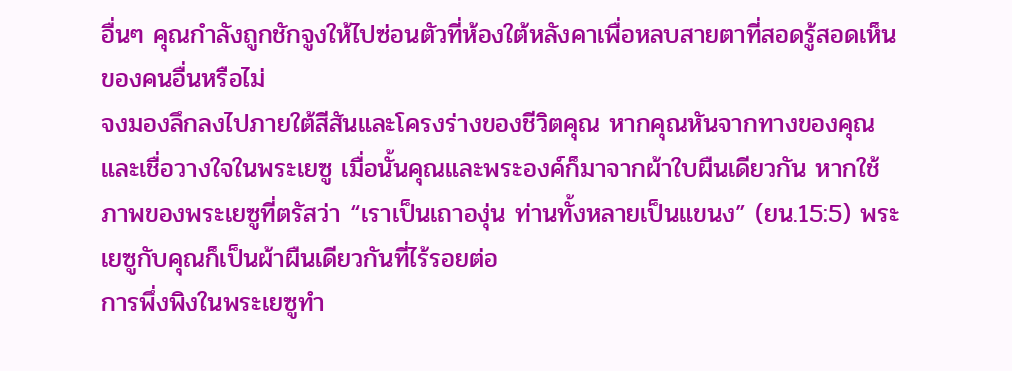อื่นๆ คุณกำลังถูกชักจูงให้ไปซ่อนตัวที่ห้องใต้หลังคาเพื่อหลบสายตาที่สอดรู้สอดเห็นของคนอื่นหรือไม่
จงมองลึกลงไปภายใต้สีสันและโครงร่างของชีวิตคุณ หากคุณหันจากทางของคุณและเชื่อวางใจในพระเยซู เมื่อนั้นคุณและพระองค์ก็มาจากผ้าใบผืนเดียวกัน หากใช้ภาพของพระเยซูที่ตรัสว่า “เราเป็นเถาองุ่น ท่านทั้งหลายเป็นแขนง” (ยน.15:5) พระเยซูกับคุณก็เป็นผ้าผืนเดียวกันที่ไร้รอยต่อ
การพึ่งพิงในพระเยซูทำ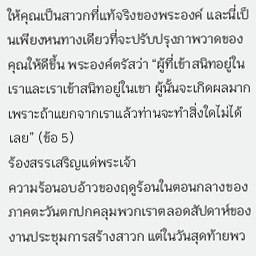ให้คุณเป็นสาวกที่แท้จริงของพระองค์ และนี่เป็นเพียงหนทางเดียวที่จะปรับปรุงภาพวาดของคุณให้ดีขึ้น พระองค์ตรัสว่า “ผู้ที่เข้าสนิทอยู่ในเราและเราเข้าสนิทอยู่ในเขา ผู้นั้นจะเกิดผลมาก เพราะถ้าแยกจากเราแล้วท่านจะทำสิ่งใดไม่ได้เลย” (ข้อ 5)
ร้องสรรเสริญแด่พระเจ้า
ความร้อนอบอ้าวของฤดูร้อนในตอนกลางของภาคตะวันตกปกคลุมพวกเราตลอดสัปดาห์ของงานประชุมการสร้างสาวก แต่ในวันสุดท้ายพว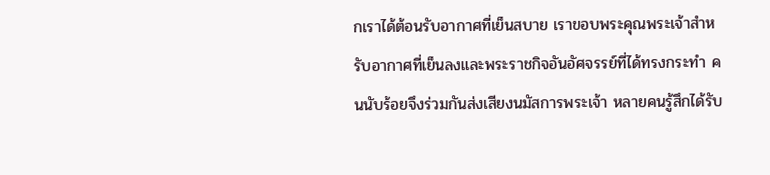กเราได้ต้อนรับอากาศที่เย็นสบาย เราขอบพระคุณพระเจ้าสำหรับอากาศที่เย็นลงและพระราชกิจอันอัศจรรย์ที่ได้ทรงกระทำ คนนับร้อยจึงร่วมกันส่งเสียงนมัสการพระเจ้า หลายคนรู้สึกได้รับ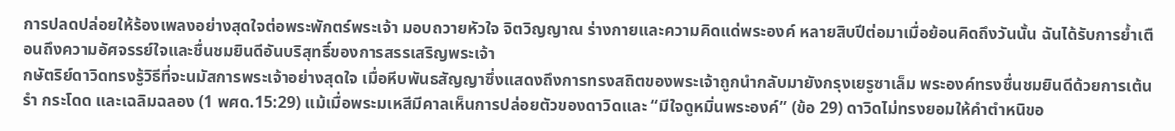การปลดปล่อยให้ร้องเพลงอย่างสุดใจต่อพระพักตร์พระเจ้า มอบถวายหัวใจ จิตวิญญาณ ร่างกายและความคิดแด่พระองค์ หลายสิบปีต่อมาเมื่อย้อนคิดถึงวันนั้น ฉันได้รับการย้ำเตือนถึงความอัศจรรย์ใจและชื่นชมยินดีอันบริสุทธิ์ของการสรรเสริญพระเจ้า
กษัตริย์ดาวิดทรงรู้วิธีที่จะนมัสการพระเจ้าอย่างสุดใจ เมื่อหีบพันธสัญญาซึ่งแสดงถึงการทรงสถิตของพระเจ้าถูกนำกลับมายังกรุงเยรูซาเล็ม พระองค์ทรงชื่นชมยินดีด้วยการเต้นรำ กระโดด และเฉลิมฉลอง (1 พศด.15:29) แม้เมื่อพระมเหสีมีคาลเห็นการปล่อยตัวของดาวิดและ “มีใจดูหมิ่นพระองค์” (ข้อ 29) ดาวิดไม่ทรงยอมให้คำตำหนิขอ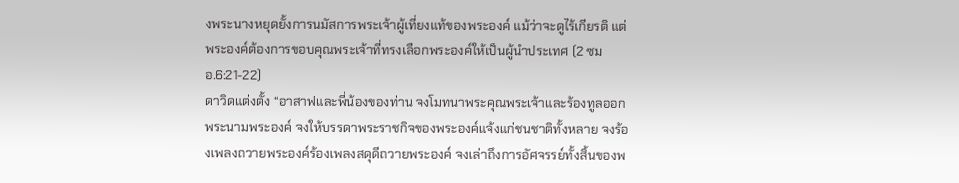งพระนางหยุดยั้งการนมัสการพระเจ้าผู้เที่ยงแท้ของพระองค์ แม้ว่าจะดูไร้เกียรติ แต่พระองค์ต้องการขอบคุณพระเจ้าที่ทรงเลือกพระองค์ให้เป็นผู้นำประเทศ (2 ซมอ.6:21-22)
ดาวิดแต่งตั้ง “อาสาฟและพี่น้องของท่าน จงโมทนาพระคุณพระเจ้าและร้องทูลออกพระนามพระองค์ จงให้บรรดาพระราชกิจของพระองค์แจ้งแก่ชนชาติทั้งหลาย จงร้องเพลงถวายพระองค์ร้องเพลงสดุดีถวายพระองค์ จงเล่าถึงการอัศจรรย์ทั้งสิ้นของพ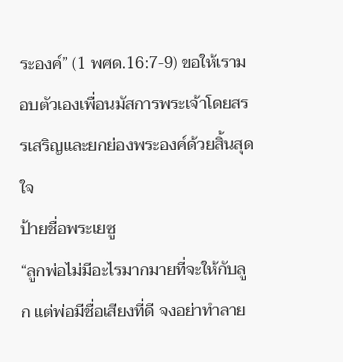ระองค์” (1 พศด.16:7-9) ขอให้เรามอบตัวเองเพื่อนมัสการพระเจ้าโดยสรรเสริญและยกย่องพระองค์ด้วยสิ้นสุดใจ
ป้ายชื่อพระเยซู
“ลูกพ่อไม่มีอะไรมากมายที่จะให้กับลูก แต่พ่อมีชื่อเสียงที่ดี จงอย่าทำลาย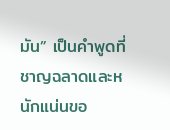มัน” เป็นคำพูดที่ชาญฉลาดและหนักแน่นขอ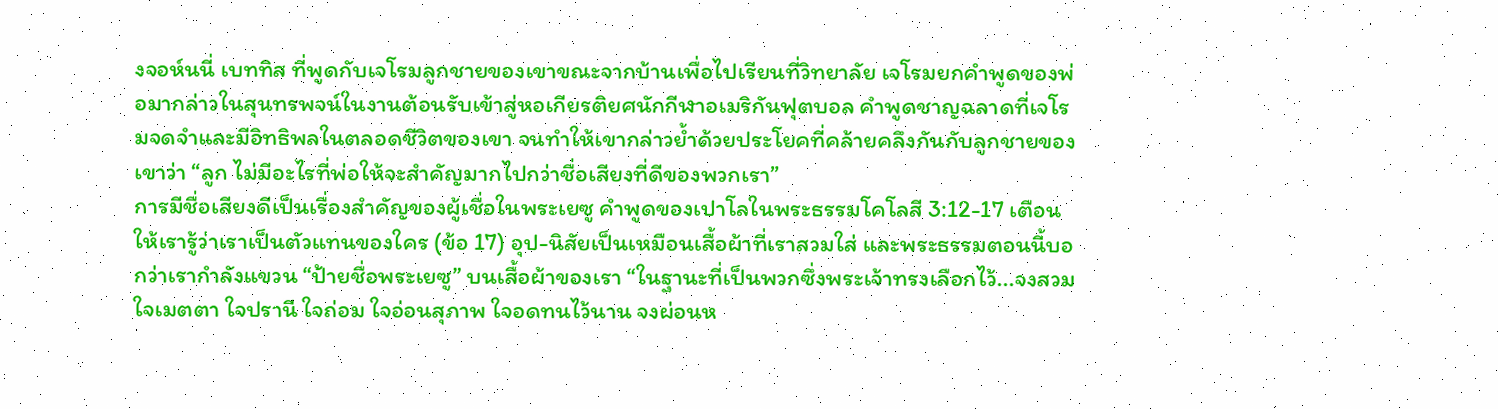งจอห์นนี่ เบททิส ที่พูดกับเจโรมลูกชายของเขาขณะจากบ้านเพื่อไปเรียนที่วิทยาลัย เจโรมยกคำพูดของพ่อมากล่าวในสุนทรพจน์ในงานต้อนรับเข้าสู่หอเกียรติยศนักกีฬาอเมริกันฟุตบอล คำพูดชาญฉลาดที่เจโรมจดจำและมีอิทธิพลในตลอดชีวิตของเขา จนทำให้เขากล่าวย้ำด้วยประโยคที่คล้ายคลึงกันกับลูกชายของเขาว่า “ลูก ไม่มีอะไรที่พ่อให้จะสำคัญมากไปกว่าชื่อเสียงที่ดีของพวกเรา”
การมีชื่อเสียงดีเป็นเรื่องสำคัญของผู้เชื่อในพระเยซู คำพูดของเปาโลในพระธรรมโคโลสี 3:12-17 เตือนให้เรารู้ว่าเราเป็นตัวแทนของใคร (ข้อ 17) อุป-นิสัยเป็นเหมือนเสื้อผ้าที่เราสวมใส่ และพระธรรมตอนนี้บอกว่าเรากำลังแขวน “ป้ายชื่อพระเยซู” บนเสื้อผ้าของเรา “ในฐานะที่เป็นพวกซึ่งพระเจ้าทรงเลือกไว้...จงสวมใจเมตตา ใจปรานี ใจถ่อม ใจอ่อนสุภาพ ใจอดทนไว้นาน จงผ่อนห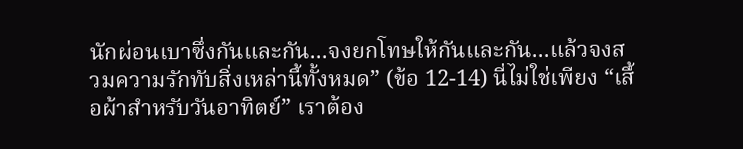นักผ่อนเบาซึ่งกันและกัน...จงยกโทษให้กันและกัน...แล้วจงสวมความรักทับสิ่งเหล่านี้ทั้งหมด” (ข้อ 12-14) นี่ไม่ใช่เพียง “เสื้อผ้าสำหรับวันอาทิตย์” เราต้อง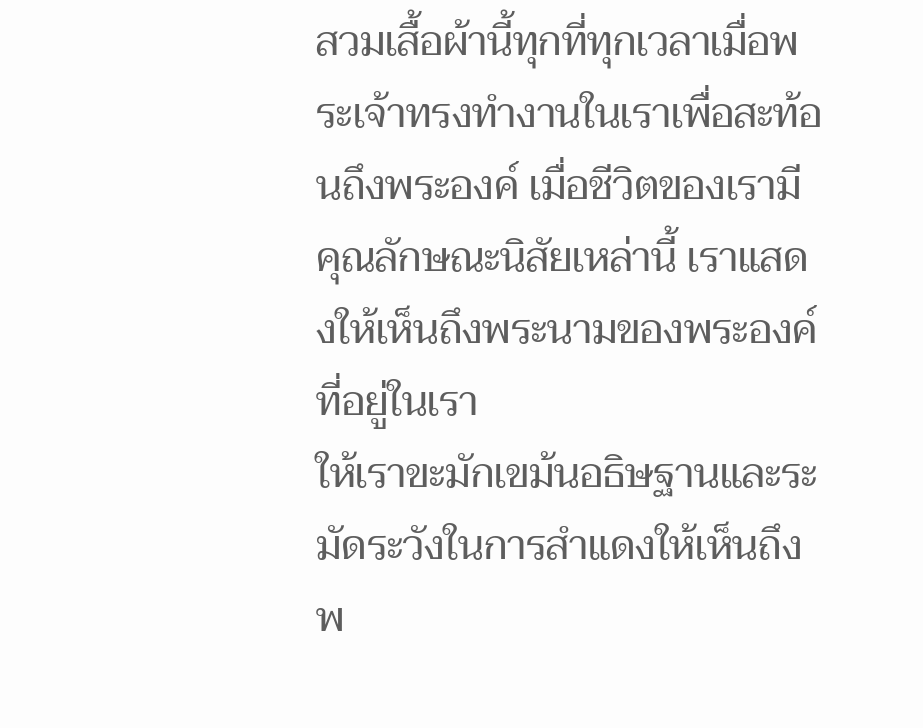สวมเสื้อผ้านี้ทุกที่ทุกเวลาเมื่อพระเจ้าทรงทำงานในเราเพื่อสะท้อนถึงพระองค์ เมื่อชีวิตของเรามีคุณลักษณะนิสัยเหล่านี้ เราแสดงให้เห็นถึงพระนามของพระองค์ที่อยู่ในเรา
ให้เราขะมักเขม้นอธิษฐานและระมัดระวังในการสำแดงให้เห็นถึงพ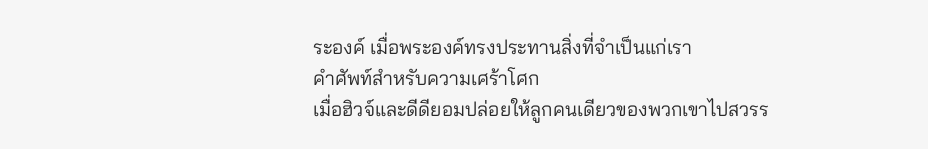ระองค์ เมื่อพระองค์ทรงประทานสิ่งที่จำเป็นแก่เรา
คำศัพท์สำหรับความเศร้าโศก
เมื่อฮิวจ์และดีดียอมปล่อยให้ลูกคนเดียวของพวกเขาไปสวรร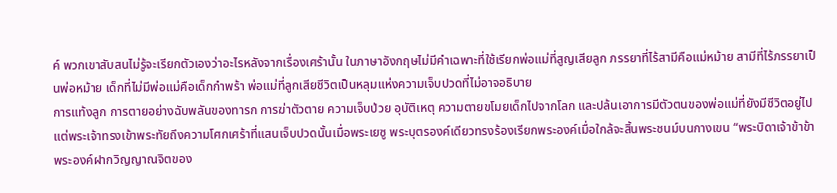ค์ พวกเขาสับสนไม่รู้จะเรียกตัวเองว่าอะไรหลังจากเรื่องเศร้านั้น ในภาษาอังกฤษไม่มีคำเฉพาะที่ใช้เรียกพ่อแม่ที่สูญเสียลูก ภรรยาที่ไร้สามีคือแม่หม้าย สามีที่ไร้ภรรยาเป็นพ่อหม้าย เด็กที่ไม่มีพ่อแม่คือเด็กกำพร้า พ่อแม่ที่ลูกเสียชีวิตเป็นหลุมแห่งความเจ็บปวดที่ไม่อาจอธิบาย
การแท้งลูก การตายอย่างฉับพลันของทารก การฆ่าตัวตาย ความเจ็บป่วย อุบัติเหตุ ความตายขโมยเด็กไปจากโลก และปล้นเอาการมีตัวตนของพ่อแม่ที่ยังมีชีวิตอยู่ไป
แต่พระเจ้าทรงเข้าพระทัยถึงความโศกเศร้าที่แสนเจ็บปวดนั้นเมื่อพระเยซู พระบุตรองค์เดียวทรงร้องเรียกพระองค์เมื่อใกล้จะสิ้นพระชนม์บนกางเขน “พระบิดาเจ้าข้าข้าพระองค์ฝากวิญญาณจิตของ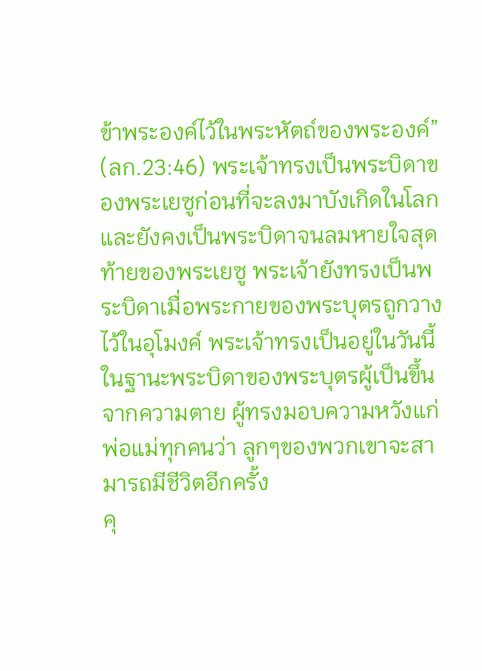ข้าพระองค์ไว้ในพระหัตถ์ของพระองค์” (ลก.23:46) พระเจ้าทรงเป็นพระบิดาของพระเยซูก่อนที่จะลงมาบังเกิดในโลก และยังคงเป็นพระบิดาจนลมหายใจสุดท้ายของพระเยซู พระเจ้ายังทรงเป็นพระบิดาเมื่อพระกายของพระบุตรถูกวางไว้ในอุโมงค์ พระเจ้าทรงเป็นอยู่ในวันนี้ในฐานะพระบิดาของพระบุตรผู้เป็นขึ้นจากความตาย ผู้ทรงมอบความหวังแก่พ่อแม่ทุกคนว่า ลูกๆของพวกเขาจะสามารถมีชีวิตอีกครั้ง
คุ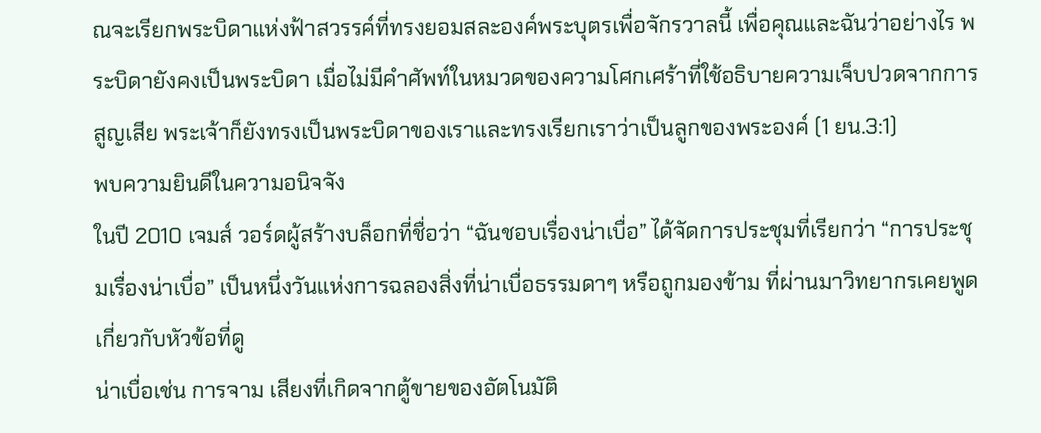ณจะเรียกพระบิดาแห่งฟ้าสวรรค์ที่ทรงยอมสละองค์พระบุตรเพื่อจักรวาลนี้ เพื่อคุณและฉันว่าอย่างไร พระบิดายังคงเป็นพระบิดา เมื่อไม่มีคำศัพท์ในหมวดของความโศกเศร้าที่ใช้อธิบายความเจ็บปวดจากการสูญเสีย พระเจ้าก็ยังทรงเป็นพระบิดาของเราและทรงเรียกเราว่าเป็นลูกของพระองค์ (1 ยน.3:1)
พบความยินดีในความอนิจจัง
ในปี 2010 เจมส์ วอร์ดผู้สร้างบล็อกที่ชื่อว่า “ฉันชอบเรื่องน่าเบื่อ” ได้จัดการประชุมที่เรียกว่า “การประชุมเรื่องน่าเบื่อ” เป็นหนึ่งวันแห่งการฉลองสิ่งที่น่าเบื่อธรรมดาๆ หรือถูกมองข้าม ที่ผ่านมาวิทยากรเคยพูดเกี่ยวกับหัวข้อที่ดู
น่าเบื่อเช่น การจาม เสียงที่เกิดจากตู้ขายของอัตโนมัติ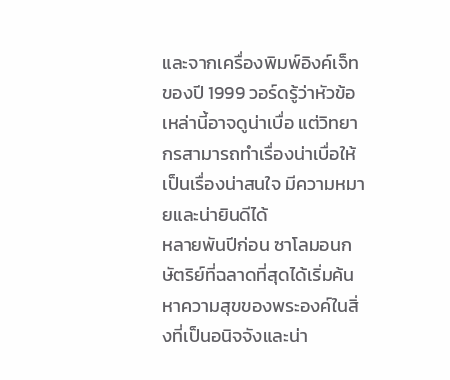และจากเครื่องพิมพ์อิงค์เจ็ทของปี 1999 วอร์ดรู้ว่าหัวข้อเหล่านี้อาจดูน่าเบื่อ แต่วิทยากรสามารถทำเรื่องน่าเบื่อให้เป็นเรื่องน่าสนใจ มีความหมายและน่ายินดีได้
หลายพันปีก่อน ซาโลมอนกษัตริย์ที่ฉลาดที่สุดได้เริ่มค้นหาความสุขของพระองค์ในสิ่งที่เป็นอนิจจังและน่า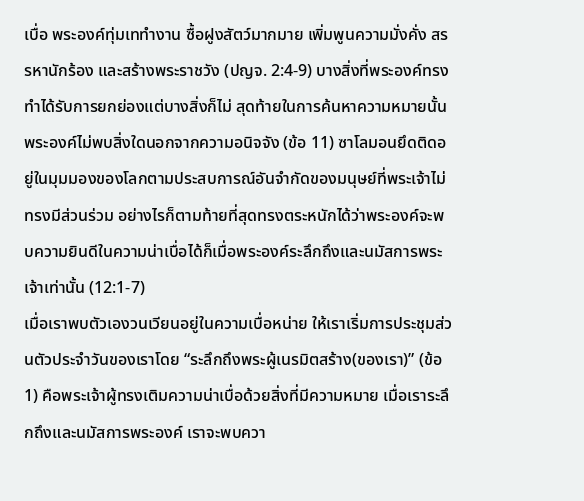เบื่อ พระองค์ทุ่มเททำงาน ซื้อฝูงสัตว์มากมาย เพิ่มพูนความมั่งคั่ง สรรหานักร้อง และสร้างพระราชวัง (ปญจ. 2:4-9) บางสิ่งที่พระองค์ทรงทำได้รับการยกย่องแต่บางสิ่งก็ไม่ สุดท้ายในการค้นหาความหมายนั้นพระองค์ไม่พบสิ่งใดนอกจากความอนิจจัง (ข้อ 11) ซาโลมอนยึดติดอยู่ในมุมมองของโลกตามประสบการณ์อันจำกัดของมนุษย์ที่พระเจ้าไม่ทรงมีส่วนร่วม อย่างไรก็ตามท้ายที่สุดทรงตระหนักได้ว่าพระองค์จะพบความยินดีในความน่าเบื่อได้ก็เมื่อพระองค์ระลึกถึงและนมัสการพระเจ้าเท่านั้น (12:1-7)
เมื่อเราพบตัวเองวนเวียนอยู่ในความเบื่อหน่าย ให้เราเริ่มการประชุมส่วนตัวประจำวันของเราโดย “ระลึกถึงพระผู้เนรมิตสร้าง(ของเรา)” (ข้อ 1) คือพระเจ้าผู้ทรงเติมความน่าเบื่อด้วยสิ่งที่มีความหมาย เมื่อเราระลึกถึงและนมัสการพระองค์ เราจะพบควา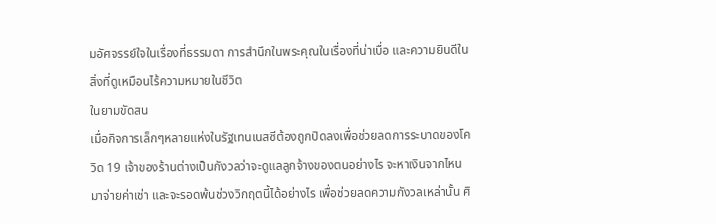มอัศจรรย์ใจในเรื่องที่ธรรมดา การสำนึกในพระคุณในเรื่องที่น่าเบื่อ และความยินดีในสิ่งที่ดูเหมือนไร้ความหมายในชีวิต
ในยามขัดสน
เมื่อกิจการเล็กๆหลายแห่งในรัฐเทนเนสซีต้องถูกปิดลงเพื่อช่วยลดการระบาดของโควิด 19 เจ้าของร้านต่างเป็นกังวลว่าจะดูแลลูกจ้างของตนอย่างไร จะหาเงินจากไหนมาจ่ายค่าเช่า และจะรอดพ้นช่วงวิกฤตนี้ได้อย่างไร เพื่อช่วยลดความกังวลเหล่านั้น ศิ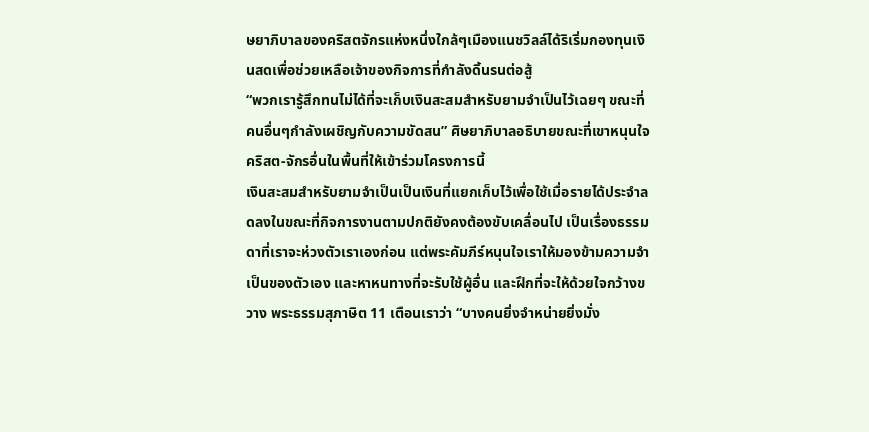ษยาภิบาลของคริสตจักรแห่งหนึ่งใกล้ๆเมืองแนชวิลล์ได้ริเริ่มกองทุนเงินสดเพื่อช่วยเหลือเจ้าของกิจการที่กำลังดิ้นรนต่อสู้
“พวกเรารู้สึกทนไม่ได้ที่จะเก็บเงินสะสมสำหรับยามจำเป็นไว้เฉยๆ ขณะที่คนอื่นๆกำลังเผชิญกับความขัดสน” ศิษยาภิบาลอธิบายขณะที่เขาหนุนใจคริสต-จักรอื่นในพื้นที่ให้เข้าร่วมโครงการนี้
เงินสะสมสำหรับยามจำเป็นเป็นเงินที่แยกเก็บไว้เพื่อใช้เมื่อรายได้ประจำลดลงในขณะที่กิจการงานตามปกติยังคงต้องขับเคลื่อนไป เป็นเรื่องธรรมดาที่เราจะห่วงตัวเราเองก่อน แต่พระคัมภีร์หนุนใจเราให้มองข้ามความจำเป็นของตัวเอง และหาหนทางที่จะรับใช้ผู้อื่น และฝึกที่จะให้ด้วยใจกว้างขวาง พระธรรมสุภาษิต 11 เตือนเราว่า “บางคนยิ่งจำหน่ายยิ่งมั่ง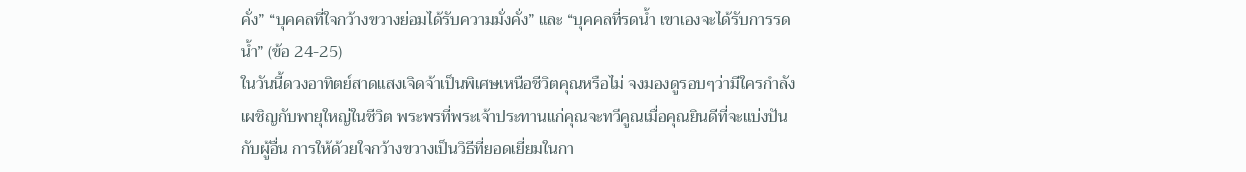คั่ง” “บุคคลที่ใจกว้างขวางย่อมได้รับความมั่งคั่ง” และ “บุคคลที่รดน้ำ เขาเองจะได้รับการรดน้ำ” (ข้อ 24-25)
ในวันนี้ดวงอาทิตย์สาดแสงเจิดจ้าเป็นพิเศษเหนือชีวิตคุณหรือไม่ จงมองดูรอบๆว่ามีใครกำลังเผชิญกับพายุใหญ่ในชีวิต พระพรที่พระเจ้าประทานแก่คุณจะทวีคูณเมื่อคุณยินดีที่จะแบ่งปันกับผู้อื่น การให้ด้วยใจกว้างขวางเป็นวิธีที่ยอดเยี่ยมในกา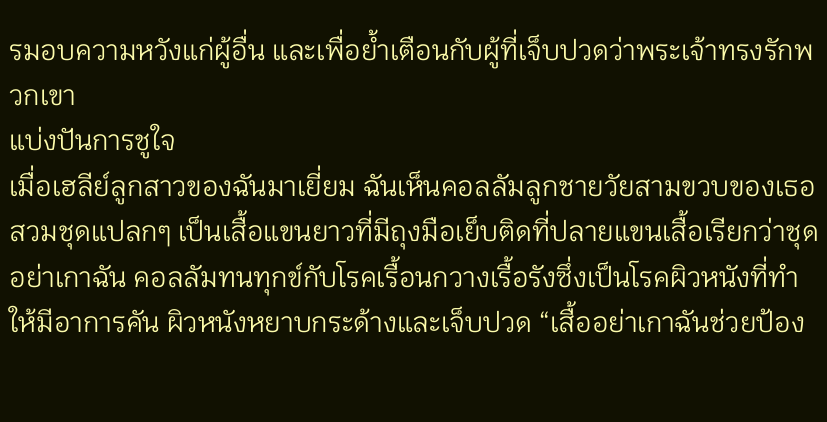รมอบความหวังแก่ผู้อื่น และเพื่อย้ำเตือนกับผู้ที่เจ็บปวดว่าพระเจ้าทรงรักพวกเขา
แบ่งปันการชูใจ
เมื่อเฮลีย์ลูกสาวของฉันมาเยี่ยม ฉันเห็นคอลลัมลูกชายวัยสามขวบของเธอสวมชุดแปลกๆ เป็นเสื้อแขนยาวที่มีถุงมือเย็บติดที่ปลายแขนเสื้อเรียกว่าชุด อย่าเกาฉัน คอลลัมทนทุกข์กับโรคเรื้อนกวางเรื้อรังซึ่งเป็นโรคผิวหนังที่ทำให้มีอาการคัน ผิวหนังหยาบกระด้างและเจ็บปวด “เสื้ออย่าเกาฉันช่วยป้อง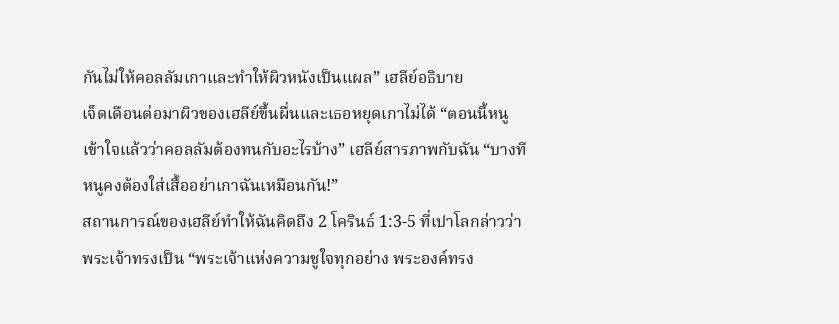กันไม่ให้คอลลัมเกาและทำให้ผิวหนังเป็นแผล” เฮลีย์อธิบาย
เจ็ดเดือนต่อมาผิวของเฮลีย์ขึ้นผื่นและเธอหยุดเกาไม่ได้ “ตอนนี้หนูเข้าใจแล้วว่าคอลลัมต้องทนกับอะไรบ้าง” เฮลีย์สารภาพกับฉัน “บางทีหนูคงต้องใส่เสื้ออย่าเกาฉันเหมือนกัน!”
สถานการณ์ของเฮลีย์ทำให้ฉันคิดถึง 2 โครินธ์ 1:3-5 ที่เปาโลกล่าวว่าพระเจ้าทรงเป็น “พระเจ้าแห่งความชูใจทุกอย่าง พระองค์ทรง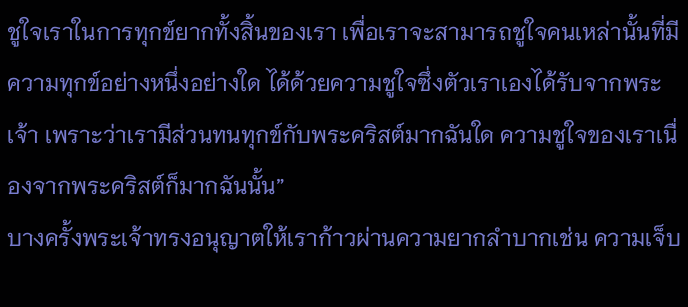ชูใจเราในการทุกข์ยากทั้งสิ้นของเรา เพื่อเราจะสามารถชูใจคนเหล่านั้นที่มีความทุกข์อย่างหนึ่งอย่างใด ได้ด้วยความชูใจซึ่งตัวเราเองได้รับจากพระเจ้า เพราะว่าเรามีส่วนทนทุกข์กับพระคริสต์มากฉันใด ความชูใจของเราเนื่องจากพระคริสต์ก็มากฉันนั้น”
บางครั้งพระเจ้าทรงอนุญาตให้เราก้าวผ่านความยากลำบากเช่น ความเจ็บ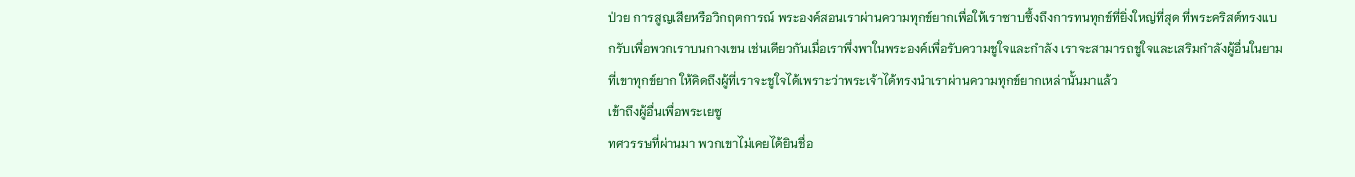ป่วย การสูญเสียหรือวิกฤตการณ์ พระองค์สอนเราผ่านความทุกข์ยากเพื่อให้เราซาบซึ้งถึงการทนทุกข์ที่ยิ่งใหญ่ที่สุด ที่พระคริสต์ทรงแบกรับเพื่อพวกเราบนกางเขน เช่นเดียวกันเมื่อเราพึ่งพาในพระองค์เพื่อรับความชูใจและกำลัง เราจะสามารถชูใจและเสริมกำลังผู้อื่นในยามที่เขาทุกข์ยาก ให้คิดถึงผู้ที่เราจะชูใจได้เพราะว่าพระเจ้าได้ทรงนำเราผ่านความทุกข์ยากเหล่านั้นมาแล้ว
เข้าถึงผู้อื่นเพื่อพระเยซู
ทศวรรษที่ผ่านมา พวกเขาไม่เคยได้ยินชื่อ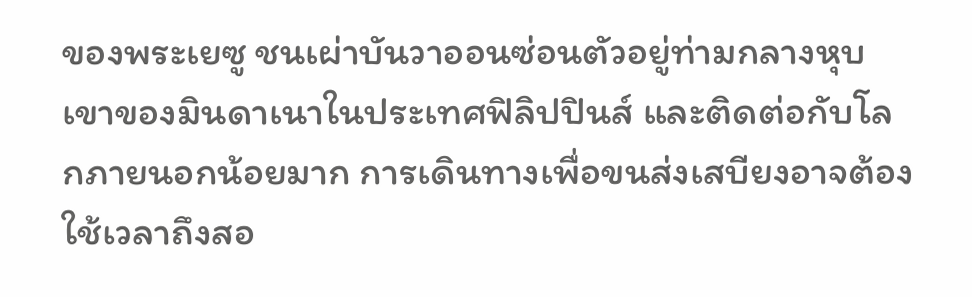ของพระเยซู ชนเผ่าบันวาออนซ่อนตัวอยู่ท่ามกลางหุบเขาของมินดาเนาในประเทศฟิลิปปินส์ และติดต่อกับโลกภายนอกน้อยมาก การเดินทางเพื่อขนส่งเสบียงอาจต้องใช้เวลาถึงสอ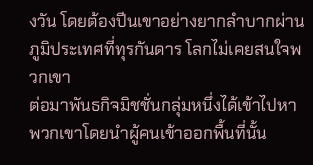งวัน โดยต้องปีนเขาอย่างยากลำบากผ่านภูมิประเทศที่ทุรกันดาร โลกไม่เคยสนใจพวกเขา
ต่อมาพันธกิจมิชชั่นกลุ่มหนึ่งได้เข้าไปหาพวกเขาโดยนำผู้คนเข้าออกพื้นที่นั้น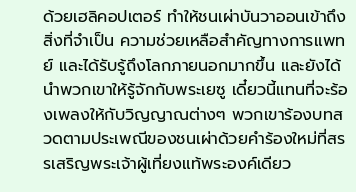ด้วยเฮลิคอปเตอร์ ทำให้ชนเผ่าบันวาออนเข้าถึงสิ่งที่จำเป็น ความช่วยเหลือสำคัญทางการแพทย์ และได้รับรู้ถึงโลกภายนอกมากขึ้น และยังได้นำพวกเขาให้รู้จักกับพระเยซู เดี๋ยวนี้แทนที่จะร้องเพลงให้กับวิญญาณต่างๆ พวกเขาร้องบทสวดตามประเพณีของชนเผ่าด้วยคำร้องใหม่ที่สรรเสริญพระเจ้าผู้เที่ยงแท้พระองค์เดียว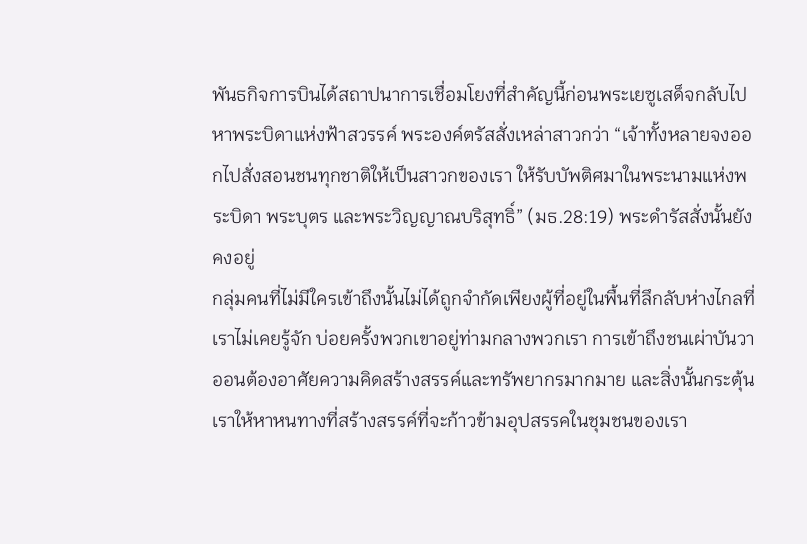พันธกิจการบินได้สถาปนาการเชื่อมโยงที่สำคัญนี้ก่อนพระเยซูเสด็จกลับไปหาพระบิดาแห่งฟ้าสวรรค์ พระองค์ตรัสสั่งเหล่าสาวกว่า “เจ้าทั้งหลายจงออกไปสั่งสอนชนทุกชาติให้เป็นสาวกของเรา ให้รับบัพติศมาในพระนามแห่งพระบิดา พระบุตร และพระวิญญาณบริสุทธิ์” (มธ.28:19) พระดำรัสสั่งนั้นยังคงอยู่
กลุ่มคนที่ไม่มีใครเข้าถึงนั้นไม่ได้ถูกจำกัดเพียงผู้ที่อยู่ในพื้นที่ลึกลับห่างไกลที่เราไม่เคยรู้จัก บ่อยครั้งพวกเขาอยู่ท่ามกลางพวกเรา การเข้าถึงชนเผ่าบันวาออนต้องอาศัยความคิดสร้างสรรค์และทรัพยากรมากมาย และสิ่งนั้นกระตุ้นเราให้หาหนทางที่สร้างสรรค์ที่จะก้าวข้ามอุปสรรคในชุมชนของเรา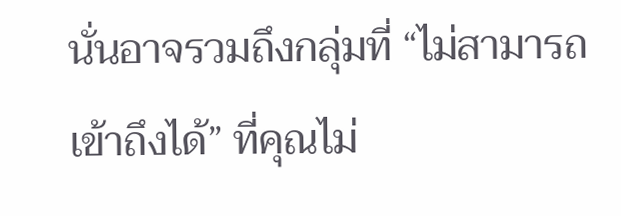นั่นอาจรวมถึงกลุ่มที่ “ไม่สามารถเข้าถึงได้” ที่คุณไม่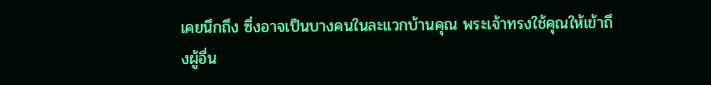เคยนึกถึง ซึ่งอาจเป็นบางคนในละแวกบ้านคุณ พระเจ้าทรงใช้คุณให้เข้าถึงผู้อื่น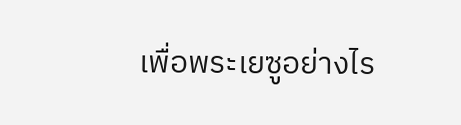เพื่อพระเยซูอย่างไร